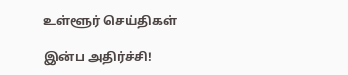உள்ளூர் செய்திகள்

இன்ப அதிர்ச்சி!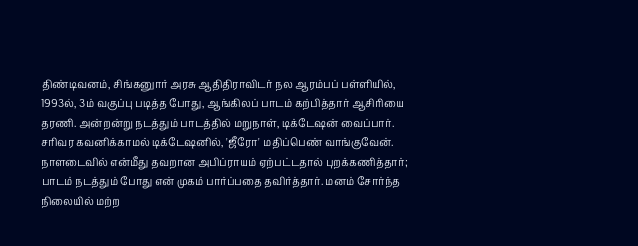திண்டிவனம், சிங்கனுார் அரசு ஆதிதிராவிடர் நல ஆரம்பப் பள்ளியில், 1993ல், 3ம் வகுப்பு படித்த போது, ஆங்கிலப் பாடம் கற்பித்தார் ஆசிரியை தரணி. அன்றன்று நடத்தும் பாடத்தில் மறுநாள், டிக்டேஷன் வைப்பார். சரிவர கவனிக்காமல் டிக்டேஷனில், 'ஜீரோ' மதிப்பெண் வாங்குவேன். நாளடைவில் என்மீது தவறான அபிப்ராயம் ஏற்பட்டதால் புறக்கணித்தார்; பாடம் நடத்தும் போது என் முகம் பார்ப்பதை தவிர்த்தார். மனம் சோர்ந்த நிலையில் மற்ற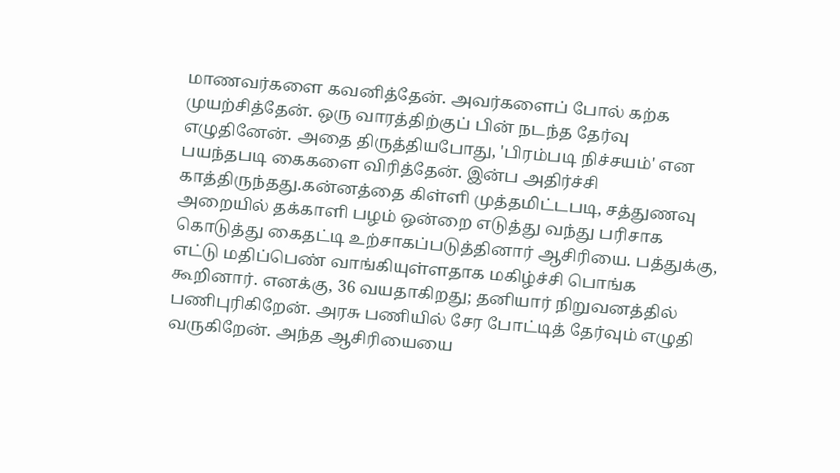மாணவர்களை கவனித்தேன். அவர்களைப் போல் கற்க முயற்சித்தேன். ஒரு வாரத்திற்குப் பின் நடந்த தேர்வு எழுதினேன். அதை திருத்தியபோது, 'பிரம்படி நிச்சயம்' என பயந்தபடி கைகளை விரித்தேன். இன்ப அதிர்ச்சி காத்திருந்தது.கன்னத்தை கிள்ளி முத்தமிட்டபடி, சத்துணவு அறையில் தக்காளி பழம் ஒன்றை எடுத்து வந்து பரிசாக கொடுத்து கைதட்டி உற்சாகப்படுத்தினார் ஆசிரியை. பத்துக்கு, எட்டு மதிப்பெண் வாங்கியுள்ளதாக மகிழ்ச்சி பொங்க கூறினார். எனக்கு, 36 வயதாகிறது; தனியார் நிறுவனத்தில் பணிபுரிகிறேன். அரசு பணியில் சேர போட்டித் தேர்வும் எழுதி வருகிறேன். அந்த ஆசிரியையை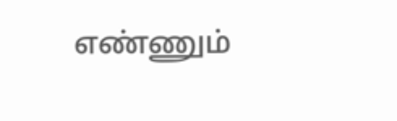எண்ணும்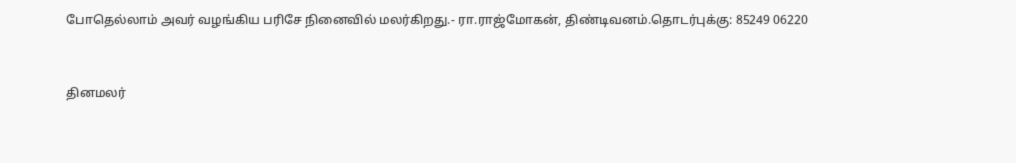போதெல்லாம் அவர் வழங்கிய பரிசே நினைவில் மலர்கிறது.- ரா.ராஜ்மோகன், திண்டிவனம்.தொடர்புக்கு: 85249 06220


தினமலர்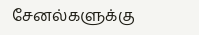சேனல்களுக்கு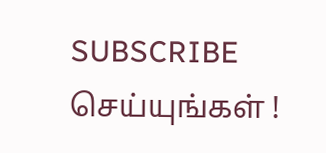SUBSCRIBE செய்யுங்கள் !